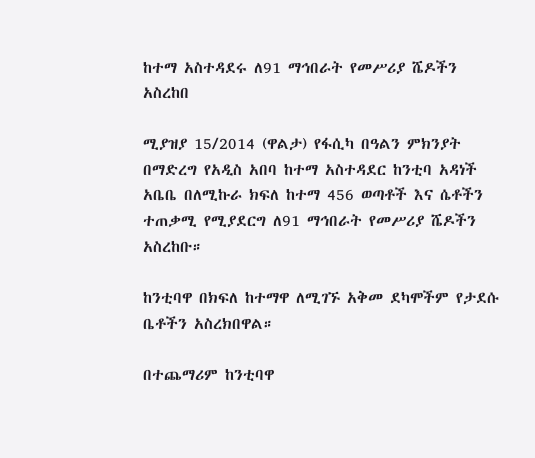ከተማ አስተዳደሩ ለ91 ማኅበራት የመሥሪያ ሼዶችን አስረከበ

ሚያዝያ 15/2014 (ዋልታ) የፋሲካ በዓልን ምክንያት በማድረግ የአዲስ አበባ ከተማ አስተዳደር ከንቲባ አዳነች አቤቤ በለሚኩራ ክፍለ ከተማ 456 ወጣቶች እና ሴቶችን ተጠቃሚ የሚያደርግ ለ91 ማኅበራት የመሥሪያ ሼዶችን አስረከቡ።

ከንቲባዋ በክፍለ ከተማዋ ለሚገኙ አቅመ ደካሞችም የታደሱ ቤቶችን አስረክበዋል።

በተጨማሪም ከንቲባዋ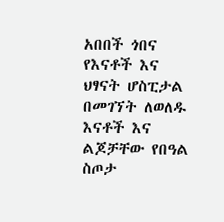አበበች ጎበና የእናቶች እና ህፃናት ሆስፒታል በመገኘት ለወለዱ እናቶች እና ልጆቻቸው የበዓል ስጦታ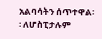አልባሳትን ሰጥተዋል፡፡ ለሆስፒታሉም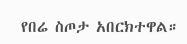የበሬ ስጦታ አበርክተዋል።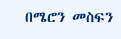በሜሮን መስፍን